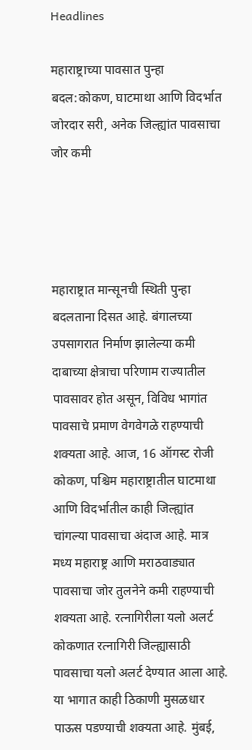Headlines

महाराष्ट्राच्या पावसात पुन्हा बदल:कोकण, घाटमाथा आणि विदर्भात जोरदार सरी, अनेक जिल्ह्यांत पावसाचा जोर कमी




महाराष्ट्रात मान्सूनची स्थिती पुन्हा बदलताना दिसत आहे. बंगालच्या उपसागरात निर्माण झालेल्या कमी दाबाच्या क्षेत्राचा परिणाम राज्यातील पावसावर होत असून, विविध भागांत पावसाचे प्रमाण वेगवेगळे राहण्याची शक्यता आहे. आज, 16 ऑगस्ट रोजी कोकण, पश्चिम महाराष्ट्रातील घाटमाथा आणि विदर्भातील काही जिल्ह्यांत चांगल्या पावसाचा अंदाज आहे. मात्र मध्य महाराष्ट्र आणि मराठवाड्यात पावसाचा जोर तुलनेने कमी राहण्याची शक्यता आहे. रत्नागिरीला यलो अलर्ट कोकणात रत्नागिरी जिल्ह्यासाठी पावसाचा यलो अलर्ट देण्यात आला आहे. या भागात काही ठिकाणी मुसळधार पाऊस पडण्याची शक्यता आहे. मुंबई,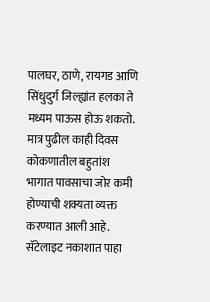पालघर, ठाणे, रायगड आणि सिंधुदुर्ग जिल्ह्यांत हलका ते मध्यम पाऊस होऊ शकतो. मात्र पुढील काही दिवस कोकणातील बहुतांश भागात पावसाचा जोर कमी होण्याची शक्यता व्यक्त करण्यात आली आहे. सॅटेलाइट नकाशात पाहा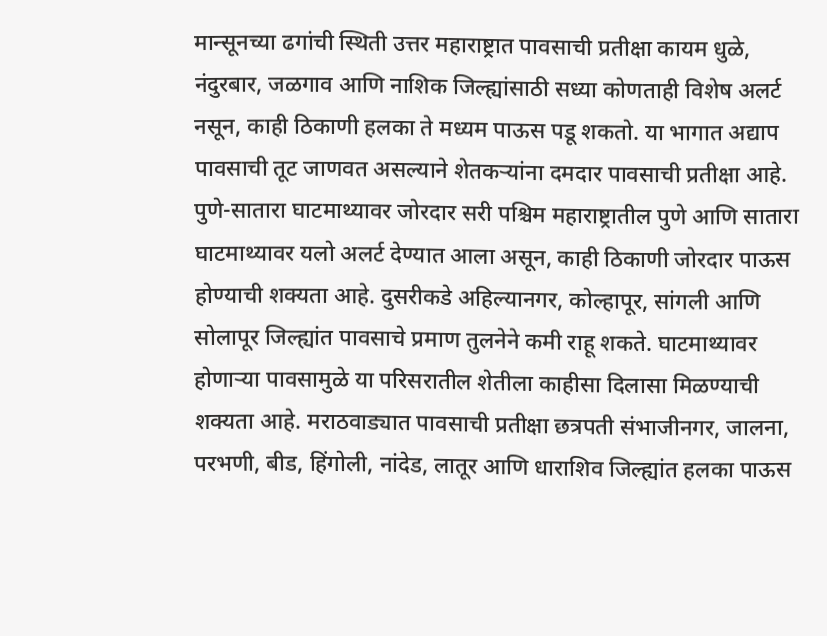मान्सूनच्या ढगांची स्थिती उत्तर महाराष्ट्रात पावसाची प्रतीक्षा कायम धुळे, नंदुरबार, जळगाव आणि नाशिक जिल्ह्यांसाठी सध्या कोणताही विशेष अलर्ट नसून, काही ठिकाणी हलका ते मध्यम पाऊस पडू शकतो. या भागात अद्याप पावसाची तूट जाणवत असल्याने शेतकऱ्यांना दमदार पावसाची प्रतीक्षा आहे. पुणे-सातारा घाटमाथ्यावर जोरदार सरी पश्चिम महाराष्ट्रातील पुणे आणि सातारा घाटमाथ्यावर यलो अलर्ट देण्यात आला असून, काही ठिकाणी जोरदार पाऊस होण्याची शक्यता आहे. दुसरीकडे अहिल्यानगर, कोल्हापूर, सांगली आणि सोलापूर जिल्ह्यांत पावसाचे प्रमाण तुलनेने कमी राहू शकते. घाटमाथ्यावर होणाऱ्या पावसामुळे या परिसरातील शेतीला काहीसा दिलासा मिळण्याची शक्यता आहे. मराठवाड्यात पावसाची प्रतीक्षा छत्रपती संभाजीनगर, जालना, परभणी, बीड, हिंगोली, नांदेड, लातूर आणि धाराशिव जिल्ह्यांत हलका पाऊस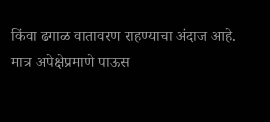किंवा ढगाळ वातावरण राहण्याचा अंदाज आहे. मात्र अपेक्षेप्रमाणे पाऊस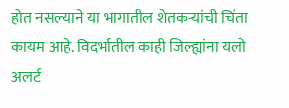होत नसल्याने या भागातील शेतकऱ्यांची चिंता कायम आहे. विदर्भातील काही जिल्ह्यांना यलो अलर्ट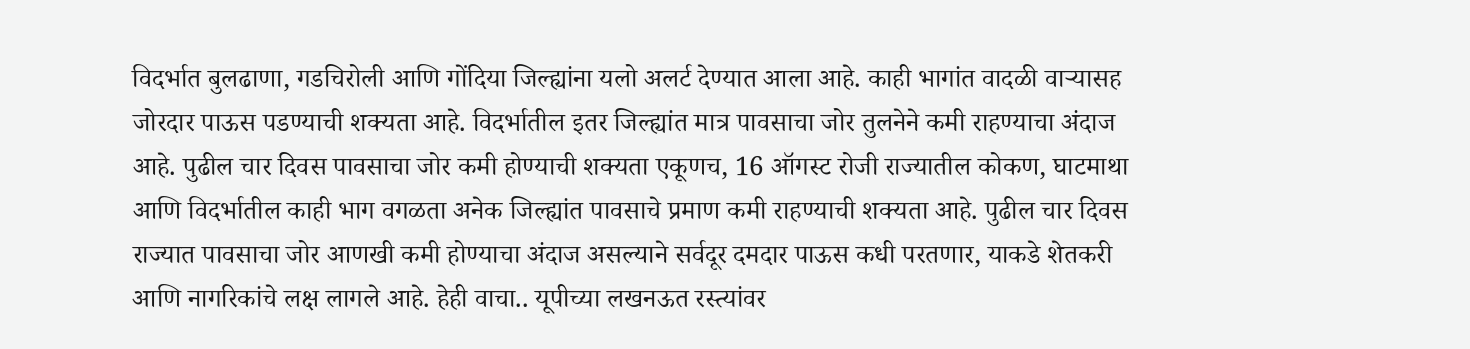विदर्भात बुलढाणा, गडचिरोली आणि गोंदिया जिल्ह्यांना यलो अलर्ट देण्यात आला आहे. काही भागांत वादळी वाऱ्यासह जोरदार पाऊस पडण्याची शक्यता आहे. विदर्भातील इतर जिल्ह्यांत मात्र पावसाचा जोर तुलनेने कमी राहण्याचा अंदाज आहे. पुढील चार दिवस पावसाचा जोर कमी होण्याची शक्यता एकूणच, 16 ऑगस्ट रोजी राज्यातील कोकण, घाटमाथा आणि विदर्भातील काही भाग वगळता अनेक जिल्ह्यांत पावसाचे प्रमाण कमी राहण्याची शक्यता आहे. पुढील चार दिवस राज्यात पावसाचा जोर आणखी कमी होण्याचा अंदाज असल्याने सर्वदूर दमदार पाऊस कधी परतणार, याकडे शेतकरी आणि नागरिकांचे लक्ष लागले आहे. हेही वाचा.. यूपीच्या लखनऊत रस्त्यांवर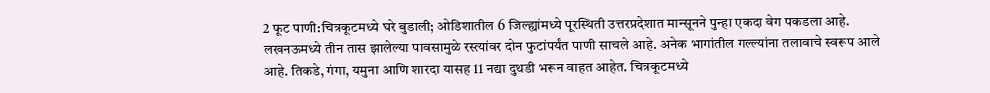2 फूट पाणी:चित्रकूटमध्ये घरे बुडाली; ओडिशातील 6 जिल्ह्यांमध्ये पूरस्थिती उत्तरप्रदेशात मान्सूनने पुन्हा एकदा वेग पकडला आहे. लखनऊमध्ये तीन तास झालेल्या पावसामुळे रस्त्यांवर दोन फुटांपर्यंत पाणी साचले आहे. अनेक भागांतील गल्ल्यांना तलावाचे स्वरूप आले आहे. तिकडे, गंगा, यमुना आणि शारदा यासह 11 नद्या दुथडी भरून वाहत आहेत. चित्रकूटमध्ये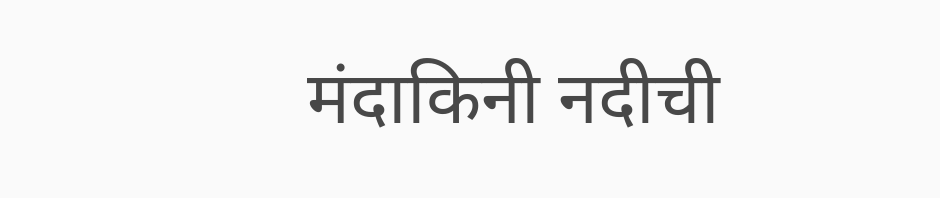मंदाकिनी नदीची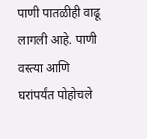पाणी पातळीही वाढू लागली आहे. पाणी वस्त्या आणि घरांपर्यंत पोहोचले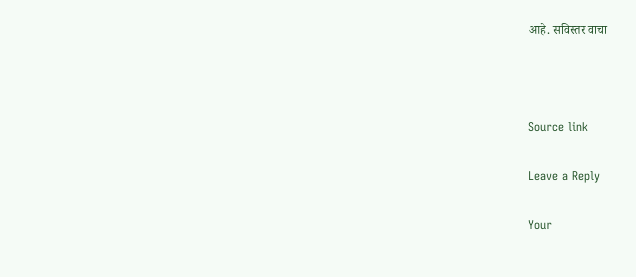आहे. सविस्तर वाचा



Source link

Leave a Reply

Your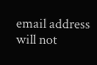email address will not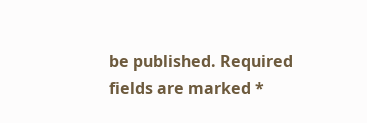be published. Required fields are marked *